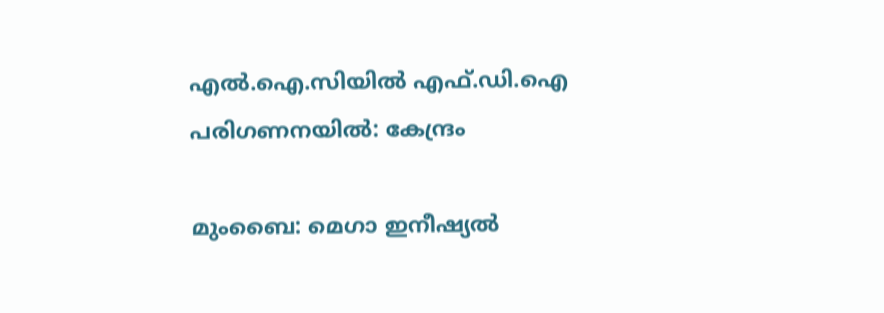എല്‍.ഐ.സിയില്‍ എഫ്.ഡി.ഐ പരിഗണനയില്‍: കേന്ദ്രം

മുംബൈ: മെഗാ ഇനീഷ്യല്‍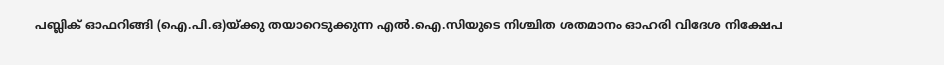പബ്ലിക് ഓഫറിങ്ങി (ഐ.പി.ഒ)യ്ക്കു തയാറെടുക്കുന്ന എല്‍.ഐ.സിയുടെ നിശ്ചിത ശതമാനം ഓഹരി വിദേശ നിക്ഷേപ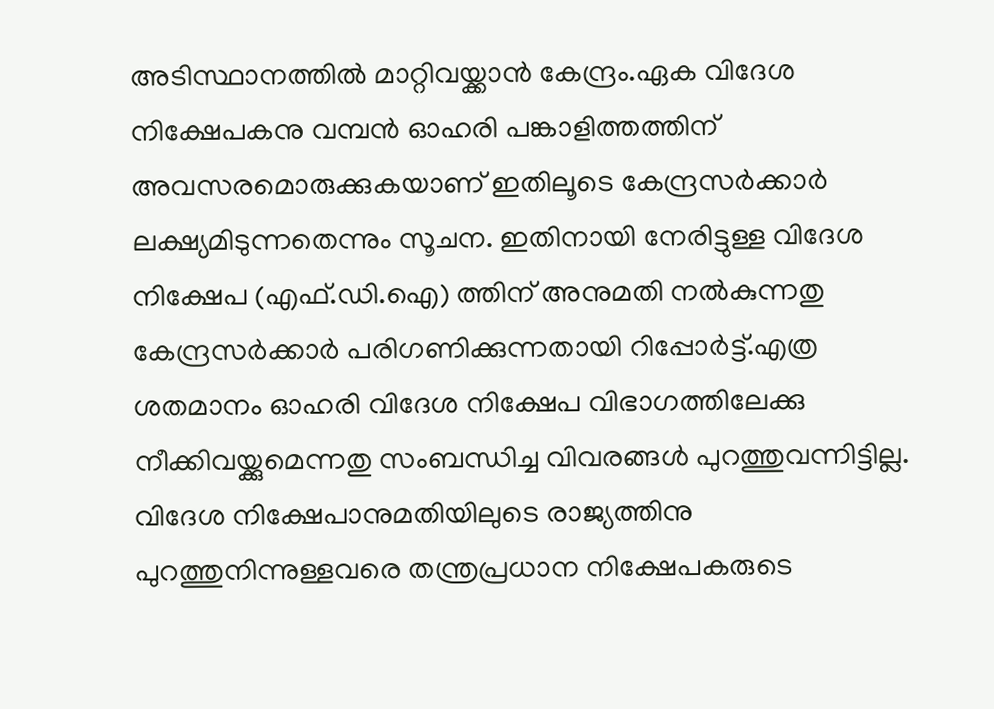അടിസ്ഥാനത്തില്‍ മാറ്റിവയ്ക്കാന്‍ കേന്ദ്രം.ഏക വിദേശ നിക്ഷേപകനു വമ്പന്‍ ഓഹരി പങ്കാളിത്തത്തിന് അവസരമൊരുക്കുകയാണ് ഇതിലൂടെ കേന്ദ്രസര്‍ക്കാര്‍ ലക്ഷ്യമിടുന്നതെന്നും സൂചന. ഇതിനായി നേരിട്ടുള്ള വിദേശ നിക്ഷേപ (എഫ്.ഡി.ഐ) ത്തിന് അനുമതി നല്‍കുന്നതു കേന്ദ്രസര്‍ക്കാര്‍ പരിഗണിക്കുന്നതായി റിപ്പോര്‍ട്ട്.എത്ര ശതമാനം ഓഹരി വിദേശ നിക്ഷേപ വിഭാഗത്തിലേക്കു നീക്കിവയ്ക്കുമെന്നതു സംബന്ധിച്ച വിവരങ്ങള്‍ പുറത്തുവന്നിട്ടില്ല. വിദേശ നിക്ഷേപാനുമതിയിലുടെ രാജ്യത്തിനു പുറത്തുനിന്നുള്ളവരെ തന്ത്രപ്രധാന നിക്ഷേപകരുടെ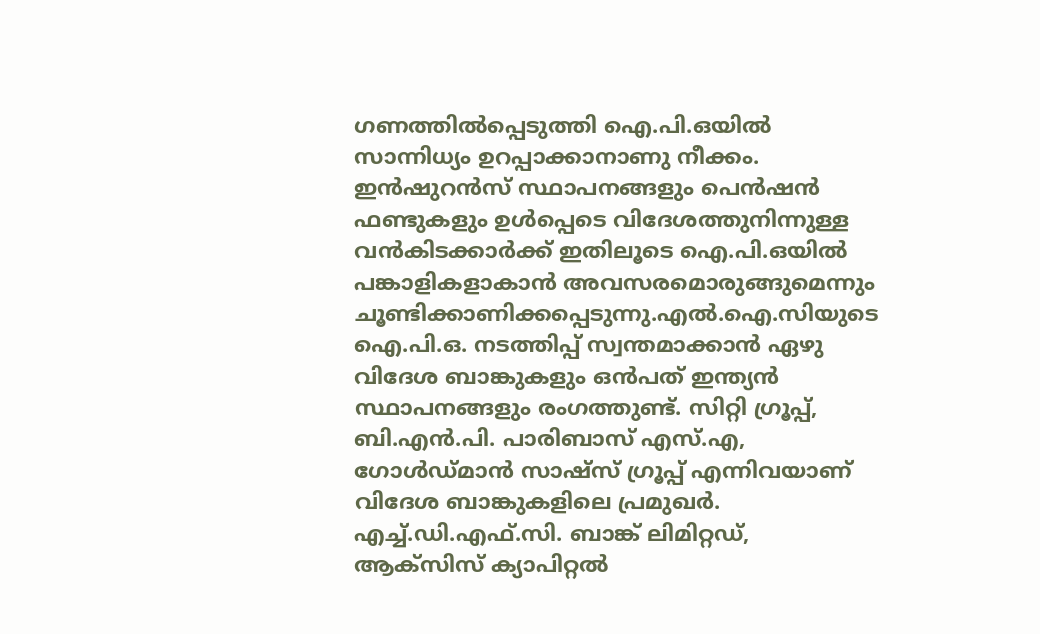ഗണത്തില്‍പ്പെടുത്തി ഐ.പി.ഒയില്‍ സാന്നിധ്യം ഉറപ്പാക്കാനാണു നീക്കം. ഇന്‍ഷുറന്‍സ് സ്ഥാപനങ്ങളും പെന്‍ഷന്‍ ഫണ്ടുകളും ഉള്‍പ്പെടെ വിദേശത്തുനിന്നുള്ള വന്‍കിടക്കാര്‍ക്ക് ഇതിലൂടെ ഐ.പി.ഒയില്‍ പങ്കാളികളാകാന്‍ അവസരമൊരുങ്ങുമെന്നും ചൂണ്ടിക്കാണിക്കപ്പെടുന്നു.എല്‍.ഐ.സിയുടെ ഐ.പി.ഒ. നടത്തിപ്പ് സ്വന്തമാക്കാന്‍ ഏഴു വിദേശ ബാങ്കുകളും ഒന്‍പത് ഇന്ത്യന്‍ സ്ഥാപനങ്ങളും രംഗത്തുണ്ട്. സിറ്റി ഗ്രൂപ്പ്, ബി.എന്‍.പി. പാരിബാസ് എസ്.എ, ഗോള്‍ഡ്മാന്‍ സാഷ്സ് ഗ്രൂപ്പ് എന്നിവയാണ് വിദേശ ബാങ്കുകളിലെ പ്രമുഖര്‍. എച്ച്.ഡി.എഫ്.സി. ബാങ്ക് ലിമിറ്റഡ്, ആക്സിസ് ക്യാപിറ്റല്‍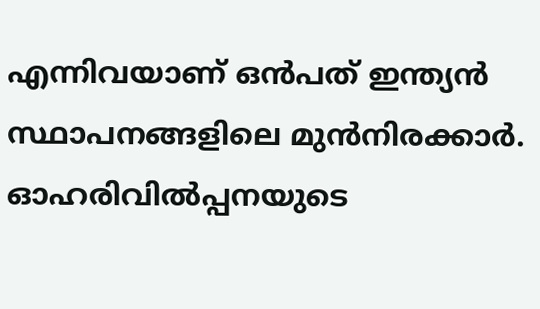എന്നിവയാണ് ഒന്‍പത് ഇന്ത്യന്‍ സ്ഥാപനങ്ങളിലെ മുന്‍നിരക്കാര്‍. ഓഹരിവില്‍പ്പനയുടെ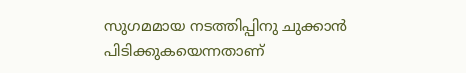സുഗമമായ നടത്തിപ്പിനു ചുക്കാന്‍ പിടിക്കുകയെന്നതാണ്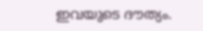ഇവയുടെ ദൗത്യം.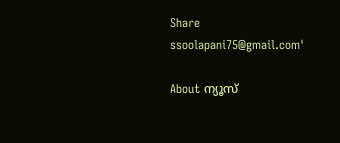Share
ssoolapani75@gmail.com'

About ന്യൂസ്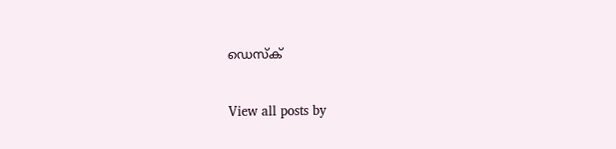ഡെസ്ക്

View all posts by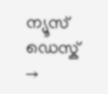ന്യൂസ് ഡെസ്ക് →